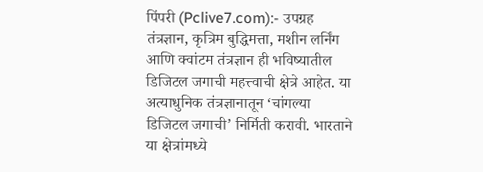पिंपरी (Pclive7.com):- उपग्रह तंत्रज्ञान, कृत्रिम बुद्धिमत्ता, मशीन लर्निंग आणि क्वांटम तंत्रज्ञान ही भविष्यातील डिजिटल जगाची महत्त्वाची क्षेत्रे आहेत. या अत्याधुनिक तंत्रज्ञानातून ‘चांगल्या डिजिटल जगाची’ निर्मिती करावी. भारताने या क्षेत्रांमध्ये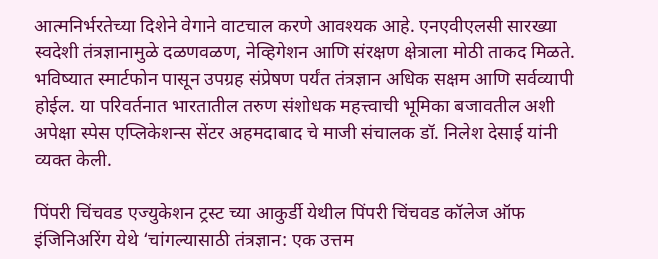आत्मनिर्भरतेच्या दिशेने वेगाने वाटचाल करणे आवश्यक आहे. एनएवीएलसी सारख्या स्वदेशी तंत्रज्ञानामुळे दळणवळण, नेव्हिगेशन आणि संरक्षण क्षेत्राला मोठी ताकद मिळते. भविष्यात स्मार्टफोन पासून उपग्रह संप्रेषण पर्यंत तंत्रज्ञान अधिक सक्षम आणि सर्वव्यापी होईल. या परिवर्तनात भारतातील तरुण संशोधक महत्त्वाची भूमिका बजावतील अशी अपेक्षा स्पेस एप्लिकेशन्स सेंटर अहमदाबाद चे माजी संचालक डॉ. निलेश देसाई यांनी व्यक्त केली.

पिंपरी चिंचवड एज्युकेशन ट्रस्ट च्या आकुर्डी येथील पिंपरी चिंचवड कॉलेज ऑफ इंजिनिअरिंग येथे ‘चांगल्यासाठी तंत्रज्ञान: एक उत्तम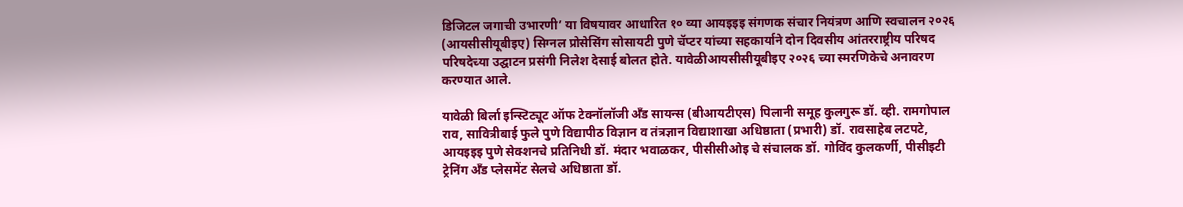डिजिटल जगाची उभारणी’ या विषयावर आधारित १० व्या आयइइइ संगणक संचार नियंत्रण आणि स्वचालन २०२६ (आयसीसीयूबीइए) सिग्नल प्रोसेसिंग सोसायटी पुणे चॅप्टर यांच्या सहकार्याने दोन दिवसीय आंतरराष्ट्रीय परिषद परिषदेच्या उद्घाटन प्रसंगी निलेश देसाई बोलत होते. यावेळीआयसीसीयूबीइए २०२६ च्या स्मरणिकेचे अनावरण करण्यात आले.

यावेळी बिर्ला इन्स्टिट्यूट ऑफ टेक्नॉलॉजी अँड सायन्स (बीआयटीएस) पिलानी समूह कुलगुरू डॉ. व्ही. रामगोपाल राव, सावित्रीबाई फुले पुणे विद्यापीठ विज्ञान व तंत्रज्ञान विद्याशाखा अधिष्ठाता (प्रभारी) डॉ. रावसाहेब लटपटे, आयइइइ पुणे सेक्शनचे प्रतिनिधी डॉ. मंदार भवाळकर, पीसीसीओइ चे संचालक डॉ. गोविंद कुलकर्णी, पीसीइटी ट्रेनिंग अँड प्लेसमेंट सेलचे अधिष्ठाता डॉ.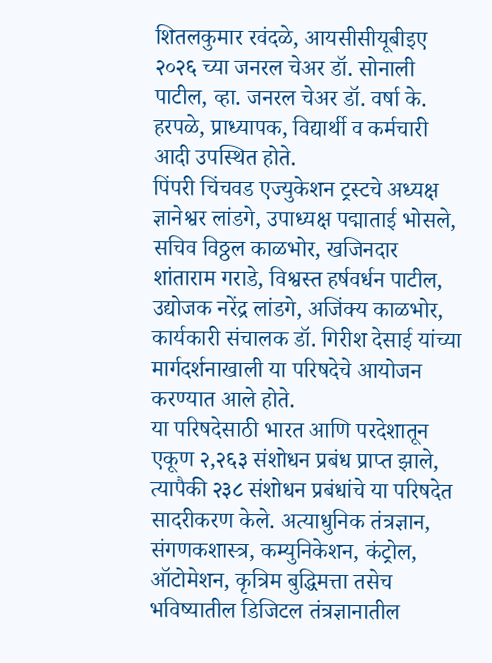शितलकुमार रवंदळे, आयसीसीयूबीइए २०२६ च्या जनरल चेअर डॉ. सोनाली पाटील, व्हा. जनरल चेअर डॉ. वर्षा के. हरपळे, प्राध्यापक, विद्यार्थी व कर्मचारी आदी उपस्थित होते.
पिंपरी चिंचवड एज्युकेशन ट्रस्टचे अध्यक्ष ज्ञानेश्वर लांडगे, उपाध्यक्ष पद्माताई भोसले, सचिव विठ्ठल काळभोर, खजिनदार शांताराम गराडे, विश्वस्त हर्षवर्धन पाटील, उद्योजक नरेंद्र लांडगे, अजिंक्य काळभोर, कार्यकारी संचालक डॉ. गिरीश देसाई यांच्या मार्गदर्शनाखाली या परिषदेचे आयोजन करण्यात आले होते.
या परिषदेसाठी भारत आणि परदेशातून एकूण २,२६३ संशोधन प्रबंध प्राप्त झाले, त्यापैकी २३८ संशोधन प्रबंधांचे या परिषदेत सादरीकरण केले. अत्याधुनिक तंत्रज्ञान, संगणकशास्त्र, कम्युनिकेशन, कंट्रोल, ऑटोमेशन, कृत्रिम बुद्धिमत्ता तसेच भविष्यातील डिजिटल तंत्रज्ञानातील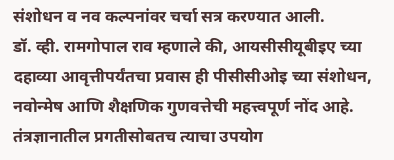संशोधन व नव कल्पनांवर चर्चा सत्र करण्यात आली.
डॉ. व्ही. रामगोपाल राव म्हणाले की, आयसीसीयूबीइए च्या दहाव्या आवृत्तीपर्यंतचा प्रवास ही पीसीसीओइ च्या संशोधन, नवोन्मेष आणि शैक्षणिक गुणवत्तेची महत्त्वपूर्ण नोंद आहे. तंत्रज्ञानातील प्रगतीसोबतच त्याचा उपयोग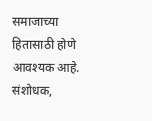समाजाच्या हितासाठी होणे आवश्यक आहे. संशोधक,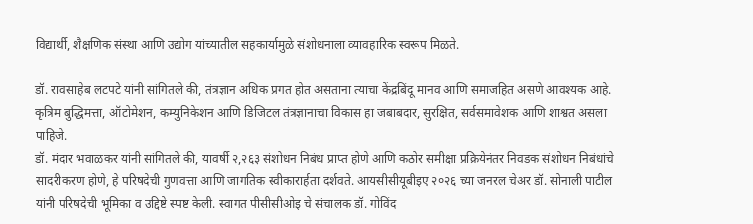विद्यार्थी, शैक्षणिक संस्था आणि उद्योग यांच्यातील सहकार्यामुळे संशोधनाला व्यावहारिक स्वरूप मिळते.

डॉ. रावसाहेब लटपटे यांनी सांगितले की, तंत्रज्ञान अधिक प्रगत होत असताना त्याचा केंद्रबिंदू मानव आणि समाजहित असणे आवश्यक आहे. कृत्रिम बुद्धिमत्ता, ऑटोमेशन, कम्युनिकेशन आणि डिजिटल तंत्रज्ञानाचा विकास हा जबाबदार, सुरक्षित, सर्वसमावेशक आणि शाश्वत असला पाहिजे.
डॉ. मंदार भवाळकर यांनी सांगितले की, यावर्षी २,२६३ संशोधन निबंध प्राप्त होणे आणि कठोर समीक्षा प्रक्रियेनंतर निवडक संशोधन निबंधांचे सादरीकरण होणे, हे परिषदेची गुणवत्ता आणि जागतिक स्वीकारार्हता दर्शवते. आयसीसीयूबीइए २०२६ च्या जनरल चेअर डॉ. सोनाली पाटील यांनी परिषदेची भूमिका व उद्दिष्टे स्पष्ट केली. स्वागत पीसीसीओइ चे संचालक डॉ. गोविंद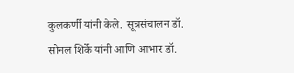कुलकर्णी यांनी केले. सूत्रसंचालन डॉ. सोनल शिर्के यांनी आणि आभार डॉ.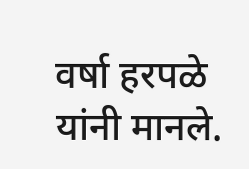वर्षा हरपळे यांनी मानले.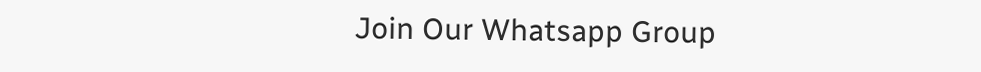Join Our Whatsapp Group